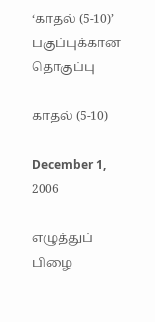‘காதல் (5-10)’ பகுப்புக்கான தொகுப்பு

காதல் (5-10)

December 1, 2006

எழுத்துப் பிழை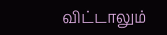விட்டாலும்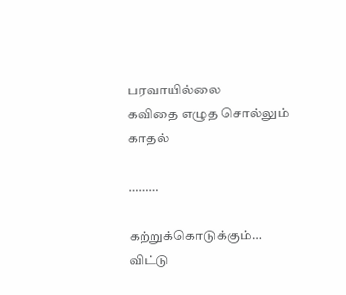பரவாயில்லை
கவிதை எழுத சொல்லும்
காதல்

………

கற்றுக்கொடுக்கும்…
விட்டு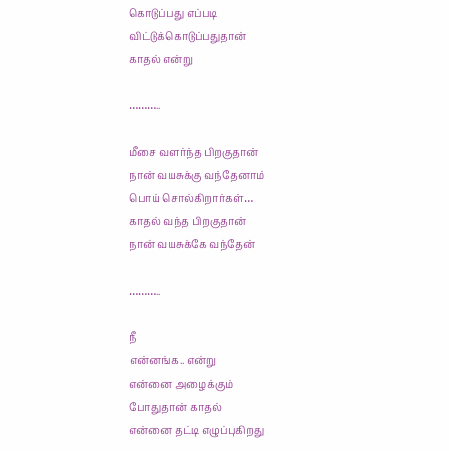கொடுப்பது எப்படி
விட்டுக்கொடுப்பதுதான்
காதல் என்று

………..

மீசை வளர்ந்த பிறகுதான்
நான் வயசுக்கு வந்தேனாம்
பொய் சொல்கிறார்கள்…
காதல் வந்த பிறகுதான்
நான் வயசுக்கே வந்தேன்

………..

நீ
என்னங்க.. என்று
என்னை அழைக்கும்
போதுதான் காதல்
என்னை தட்டி எழுப்புகிறது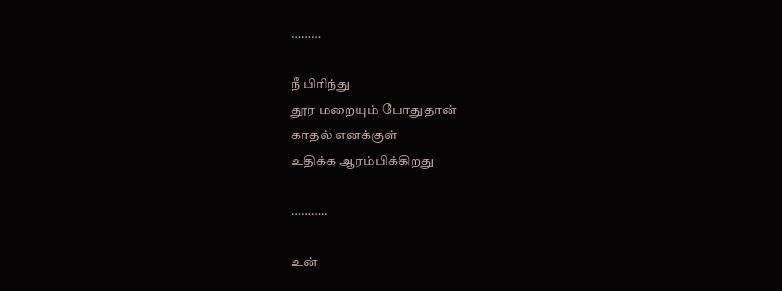………

நீ பிரிந்து
தூர மறையும் போதுதான்
காதல் எனக்குள்
உதிக்க ஆரம்பிக்கிறது

………..

உன்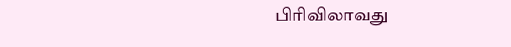பிரிவிலாவது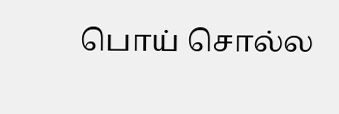பொய் சொல்ல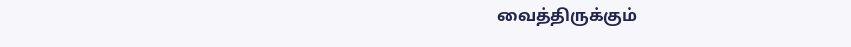வைத்திருக்கும்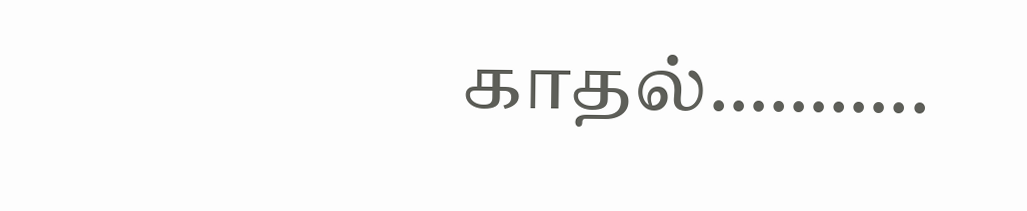காதல்………..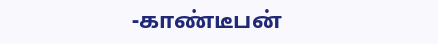-காண்டீபன்